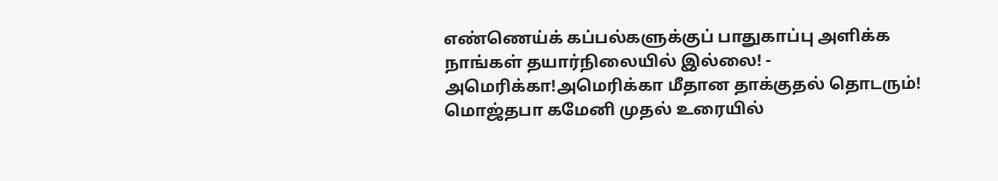எண்ணெய்க் கப்பல்களுக்குப் பாதுகாப்பு அளிக்க நாங்கள் தயார்நிலையில் இல்லை! - அமெரிக்கா!அமெரிக்கா மீதான தாக்குதல் தொடரும்! மொஜ்தபா கமேனி முதல் உரையில்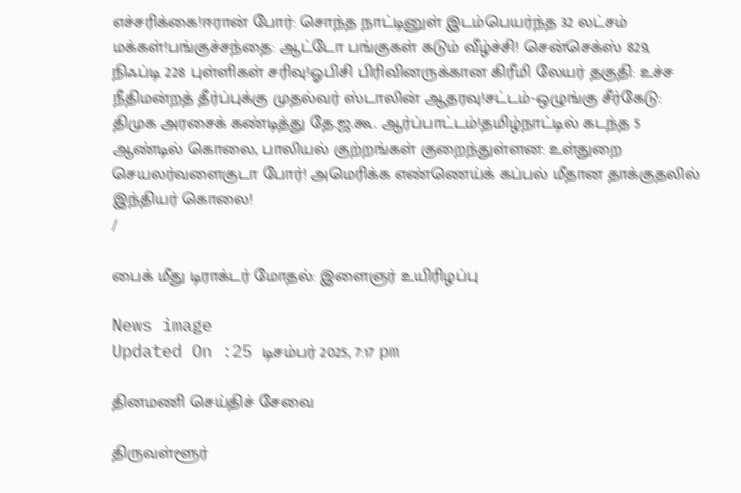எச்சரிக்கை!ஈரான் போர்: சொந்த நாட்டினுள் இடம்பெயர்ந்த 32 லட்சம் மக்கள்!பங்குச்சந்தை: ஆட்டோ பங்குகள் கடும் வீழ்ச்சி! சென்செக்ஸ் 829, நிஃப்டி 228 புள்ளிகள் சரிவு!ஓபிசி பிரிவினருக்கான கிரீமி லேயர் தகுதி: உச்ச நீதிமன்றத் தீர்ப்புக்கு முதல்வர் ஸ்டாலின் ஆதரவு!சட்டம்-ஒழுங்கு சீர்கேடு: திமுக அரசைக் கண்டித்து தே.ஜ.கூ. ஆர்ப்பாட்டம்!தமிழ்நாட்டில் கடந்த 5 ஆண்டில் கொலை, பாலியல் குற்றங்கள் குறைந்துள்ளன: உள்துறை செயலர்வளைகுடா போர்! அமெரிக்க எண்ணெய்க் கப்பல் மீதான தாக்குதலில் இந்தியர் கொலை!
/

பைக் மீது டிராக்டர் மோதல்: இளைஞர் உயிரிழப்பு

News image
Updated On :25 டிசம்பர் 2025, 7:17 pm

தினமணி செய்திச் சேவை

திருவள்ளூர்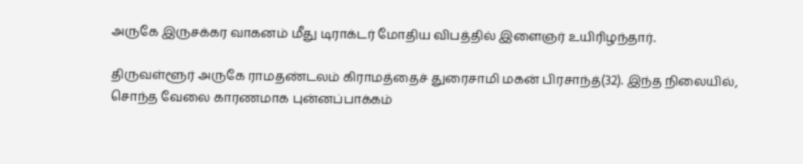அருகே இருசக்கர வாகனம் மீது டிராக்டர் மோதிய விபத்தில் இளைஞர் உயிரிழந்தார்.

திருவள்ளூர் அருகே ராமதண்டலம் கிராமத்தைச் துரைசாமி மகன் பிரசாந்த்(32). இந்த நிலையில், சொந்த வேலை காரணமாக புன்னப்பாக்கம்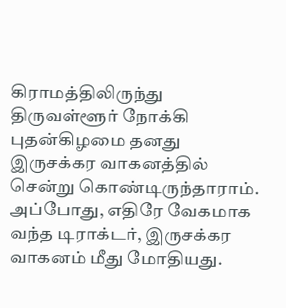கிராமத்திலிருந்து திருவள்ளூர் நோக்கி புதன்கிழமை தனது இருசக்கர வாகனத்தில் சென்று கொண்டிருந்தாராம். அப்போது, எதிரே வேகமாக வந்த டிராக்டர், இருசக்கர வாகனம் மீது மோதியது.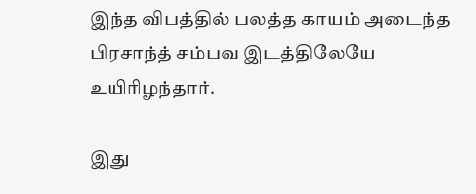இந்த விபத்தில் பலத்த காயம் அடைந்த பிரசாந்த் சம்பவ இடத்திலேயே உயிரிழந்தார்.

இது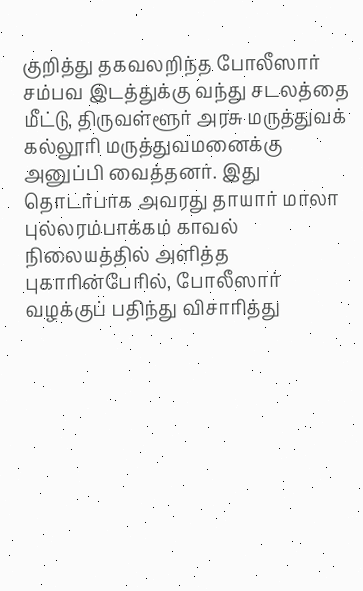குறித்து தகவலறிந்த போலீஸார் சம்பவ இடத்துக்கு வந்து சடலத்தை மீட்டு, திருவள்ளூர் அரசு மருத்துவக் கல்லூரி மருத்துவமனைக்கு அனுப்பி வைத்தனர். இது தொடர்பாக அவரது தாயார் மாலா புல்லரம்பாக்கம் காவல் நிலையத்தில் அளித்த புகாரின்பேரில், போலீஸார் வழக்குப் பதிந்து விசாரித்து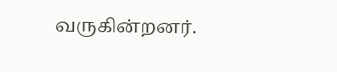வருகின்றனர்.